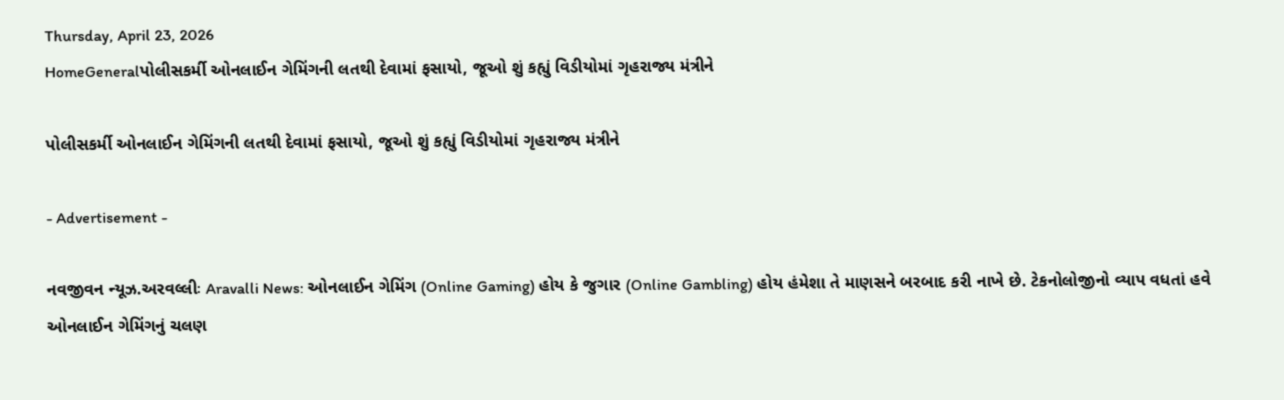Thursday, April 23, 2026
HomeGeneralપોલીસકર્મી ઓનલાઈન ગેમિંગની લતથી દેવામાં ફસાયો, જૂઓ શું કહ્યું વિડીયોમાં ગૃહરાજ્ય મંત્રીને

પોલીસકર્મી ઓનલાઈન ગેમિંગની લતથી દેવામાં ફસાયો, જૂઓ શું કહ્યું વિડીયોમાં ગૃહરાજ્ય મંત્રીને

- Advertisement -

નવજીવન ન્યૂઝ.અરવલ્લીઃ Aravalli News: ઓનલાઈન ગેમિંગ (Online Gaming) હોય કે જુગાર (Online Gambling) હોય હંમેશા તે માણસને બરબાદ કરી નાખે છે. ટેકનોલોજીનો વ્યાપ વધતાં હવે ઓનલાઈન ગેમિંગનું ચલણ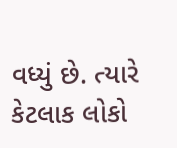વધ્યું છે. ત્યારે કેટલાક લોકો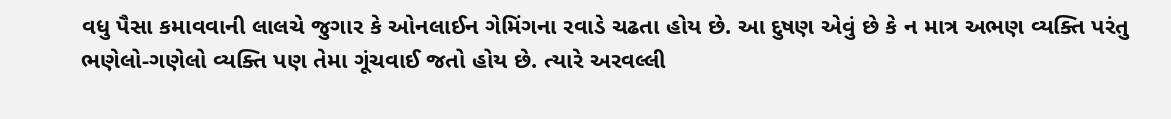વધુ પૈસા કમાવવાની લાલચે જુગાર કે ઓનલાઈન ગેમિંગના રવાડે ચઢતા હોય છે. આ દુષણ એવું છે કે ન માત્ર અભણ વ્યક્તિ પરંતુ ભણેલો-ગણેલો વ્યક્તિ પણ તેમા ગૂંચવાઈ જતો હોય છે. ત્યારે અરવલ્લી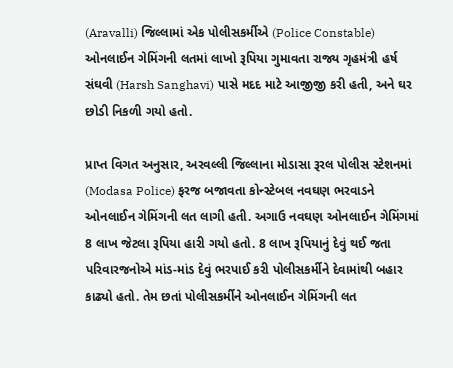(Aravalli) જિલ્લામાં એક પોલીસકર્મીએ (Police Constable) ઓનલાઈન ગેમિંગની લતમાં લાખો રૂપિયા ગુમાવતા રાજ્ય ગૃહમંત્રી હર્ષ સંઘવી (Harsh Sanghavi) પાસે મદદ માટે આજીજી કરી હતી, અને ઘર છોડી નિકળી ગયો હતો.

પ્રાપ્ત વિગત અનુસાર, અરવલ્લી જિલ્લાના મોડાસા રૂરલ પોલીસ સ્ટેશનમાં (Modasa Police) ફરજ બજાવતા કોન્સ્ટેબલ નવઘણ ભરવાડને ઓનલાઈન ગેમિંગની લત લાગી હતી. અગાઉ નવઘણ ઓનલાઈન ગેમિંગમાં 8 લાખ જેટલા રૂપિયા હારી ગયો હતો. 8 લાખ રૂપિયાનું દેવું થઈ જતા પરિવારજનોએ માંડ-માંડ દેવું ભરપાઈ કરી પોલીસકર્મીને દેવામાંથી બહાર કાઢ્યો હતો. તેમ છતાં પોલીસકર્મીને ઓનલાઈન ગેમિંગની લત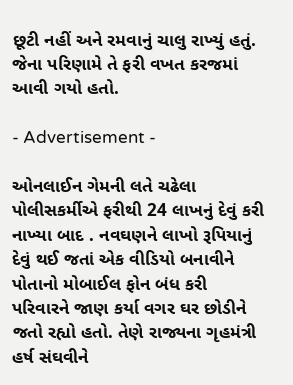છૂટી નહીં અને રમવાનું ચાલુ રાખ્યું હતું. જેના પરિણામે તે ફરી વખત કરજમાં આવી ગયો હતો.

- Advertisement -

ઓનલાઈન ગેમની લતે ચઢેલા પોલીસકર્મીએ ફરીથી 24 લાખનું દેવું કરી નાખ્યા બાદ . નવઘણને લાખો રૂપિયાનું દેવું થઈ જતાં એક વીડિયો બનાવીને પોતાનો મોબાઈલ ફોન બંધ કરી પરિવારને જાણ કર્યા વગર ઘર છોડીને જતો રહ્યો હતો. તેણે રાજ્યના ગૃહમંત્રી હર્ષ સંઘવીને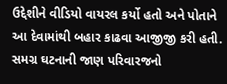ઉદ્દેશીને વીડિયો વાયરલ કર્યો હતો અને પોતાને આ દેવામાંથી બહાર કાઢવા આજીજી કરી હતી. સમગ્ર ઘટનાની જાણ પરિવારજનો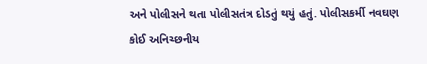અને પોલીસને થતા પોલીસતંત્ર દોડતું થયું હતું. પોલીસકર્મી નવઘણ કોઈ અનિચ્છનીય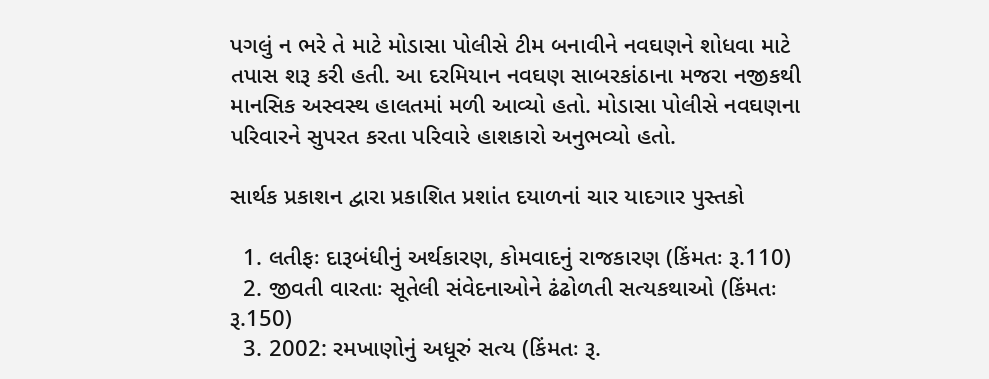પગલું ન ભરે તે માટે મોડાસા પોલીસે ટીમ બનાવીને નવઘણને શોધવા માટે તપાસ શરૂ કરી હતી. આ દરમિયાન નવઘણ સાબરકાંઠાના મજરા નજીકથી માનસિક અસ્વસ્થ હાલતમાં મળી આવ્યો હતો. મોડાસા પોલીસે નવઘણના પરિવારને સુપરત કરતા પરિવારે હાશકારો અનુભવ્યો હતો.

સાર્થક પ્રકાશન દ્વારા પ્રકાશિત પ્રશાંત દયાળનાં ચાર યાદગાર પુસ્તકો

  1. લતીફઃ દારૂબંધીનું અર્થકારણ, કોમવાદનું રાજકારણ (કિંમતઃ રૂ.110)
  2. જીવતી વારતાઃ સૂતેલી સંવેદનાઓને ઢંઢોળતી સત્યકથાઓ (કિંમતઃ રૂ.150)
  3. 2002: રમખાણોનું અધૂરું સત્ય (કિંમતઃ રૂ.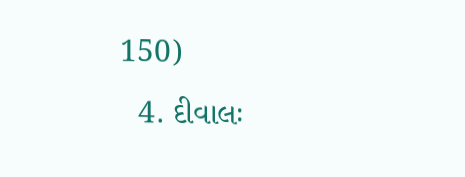150)
  4. દીવાલઃ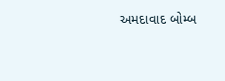અમદાવાદ બોમ્બ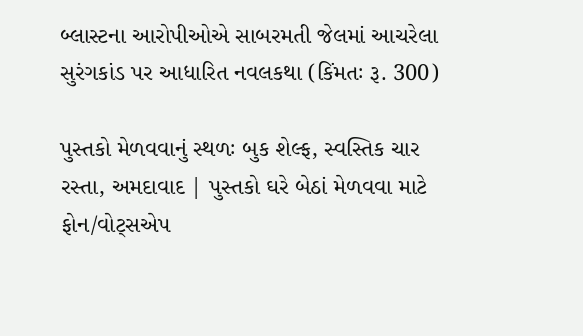બ્લાસ્ટના આરોપીઓએ સાબરમતી જેલમાં આચરેલા સુરંગકાંડ પર આધારિત નવલકથા (કિંમતઃ રૂ. 300)

પુસ્તકો મેળવવાનું સ્થળઃ બુક શેલ્ફ, સ્વસ્તિક ચાર રસ્તા, અમદાવાદ | પુસ્તકો ઘરે બેઠાં મેળવવા માટે ફોન/વોટ્સએપ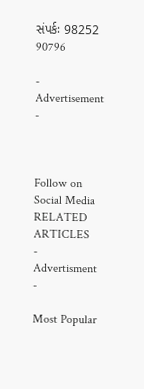સંપર્કઃ 98252 90796

- Advertisement -



Follow on Social Media
RELATED ARTICLES
- Advertisment -

Most Popular